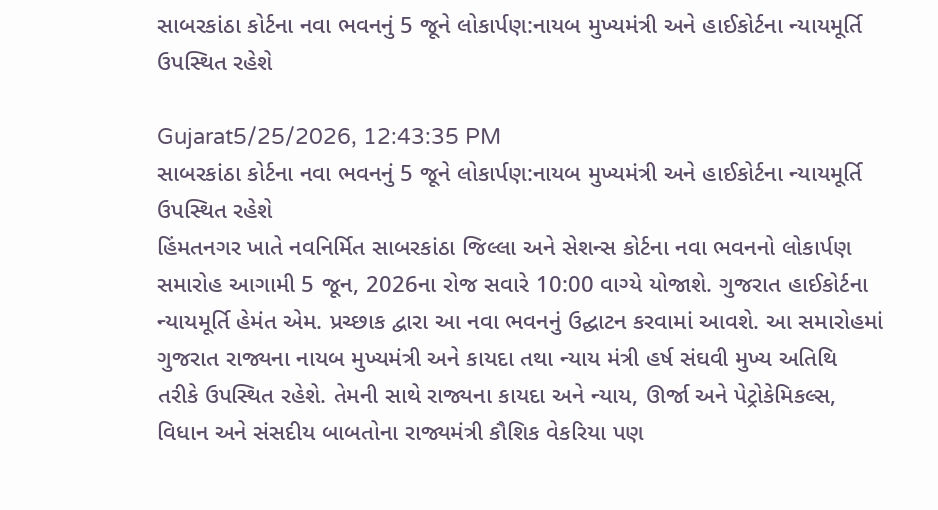સાબરકાંઠા કોર્ટના નવા ભવનનું 5 જૂને લોકાર્પણ:નાયબ મુખ્યમંત્રી અને હાઈકોર્ટના ન્યાયમૂર્તિ ઉપસ્થિત રહેશે

Gujarat5/25/2026, 12:43:35 PM
સાબરકાંઠા કોર્ટના નવા ભવનનું 5 જૂને લોકાર્પણ:નાયબ મુખ્યમંત્રી અને હાઈકોર્ટના ન્યાયમૂર્તિ ઉપસ્થિત રહેશે
હિંમતનગર ખાતે નવનિર્મિત સાબરકાંઠા જિલ્લા અને સેશન્સ કોર્ટના નવા ભવનનો લોકાર્પણ સમારોહ આગામી 5 જૂન, 2026ના રોજ સવારે 10:00 વાગ્યે યોજાશે. ગુજરાત હાઈકોર્ટના ન્યાયમૂર્તિ હેમંત એમ. પ્રચ્છાક દ્વારા આ નવા ભવનનું ઉદ્ઘાટન કરવામાં આવશે. આ સમારોહમાં ગુજરાત રાજ્યના નાયબ મુખ્યમંત્રી અને કાયદા તથા ન્યાય મંત્રી હર્ષ સંઘવી મુખ્ય અતિથિ તરીકે ઉપસ્થિત રહેશે. તેમની સાથે રાજ્યના કાયદા અને ન્યાય, ઊર્જા અને પેટ્રોકેમિકલ્સ, વિધાન અને સંસદીય બાબતોના રાજ્યમંત્રી કૌશિક વેકરિયા પણ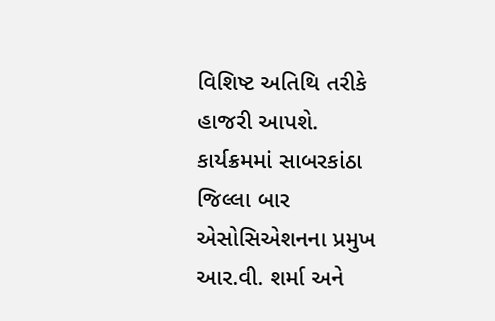વિશિષ્ટ અતિથિ તરીકે હાજરી આપશે. કાર્યક્રમમાં સાબરકાંઠા જિલ્લા બાર એસોસિએશનના પ્રમુખ આર.વી. શર્મા અને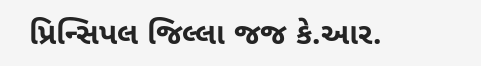પ્રિન્સિપલ જિલ્લા જજ કે.આર.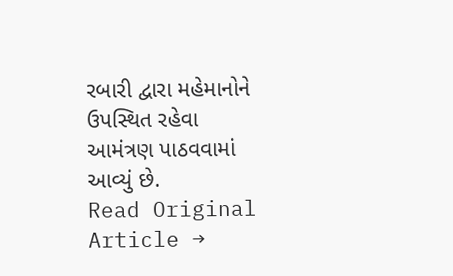રબારી દ્વારા મહેમાનોને ઉપસ્થિત રહેવા આમંત્રણ પાઠવવામાં આવ્યું છે.
Read Original Article →